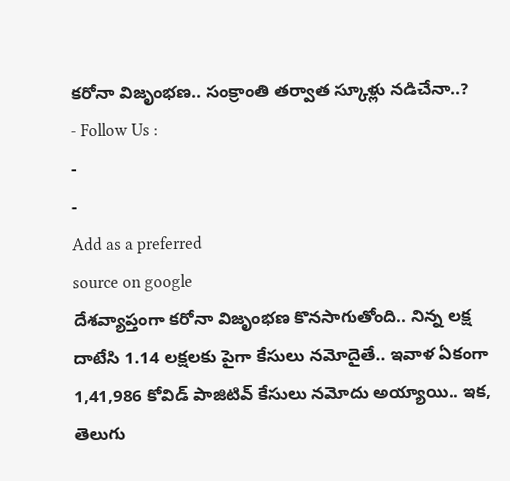కరోనా విజృంభణ.. సంక్రాంతి తర్వాత స్కూళ్లు నడిచేనా..?
- Follow Us :
-
-
Add as a preferred
source on google
దేశవ్యాప్తంగా కరోనా విజృంభణ కొనసాగుతోంది.. నిన్న లక్ష దాటేసి 1.14 లక్షలకు పైగా కేసులు నమోదైతే.. ఇవాళ ఏకంగా 1,41,986 కోవిడ్ పాజిటివ్ కేసులు నమోదు అయ్యాయి.. ఇక, తెలుగు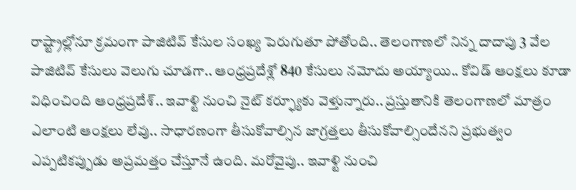రాష్ట్రాల్లోనూ క్రమంగా పాజిటివ్ కేసుల సంఖ్య పెరుగుతూ పోతోంది.. తెలంగాణలో నిన్న దాదాపు 3 వేల పాజిటివ్ కేసులు వెలుగు చూడగా.. ఆంధ్రప్రదేశ్లో 840 కేసులు నమోదు అయ్యాయి.. కోవిడ్ ఆంక్షలు కూడా విధించింది ఆంధ్రప్రదేశ్.. ఇవాళ్టి నుంచి నైట్ కర్ఫ్యూకు వెళ్తున్నారు.. ప్రస్తుతానికి తెలంగాణలో మాత్రం ఎలాంటి ఆంక్షలు లేవు.. సాధారణంగా తీసుకోవాల్సిన జాగ్రత్తలు తీసుకోవాల్సిందేనని ప్రభుత్వం ఎప్పటికప్పుడు అప్రమత్తం చేస్తూనే ఉంది. మరోవైపు.. ఇవాళ్టి నుంచి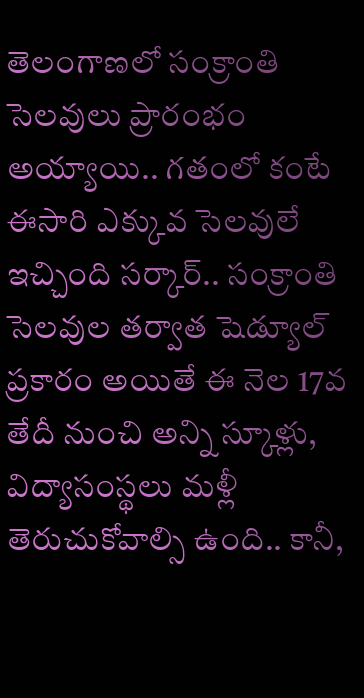తెలంగాణలో సంక్రాంతి సెలవులు ప్రారంభం అయ్యాయి.. గతంలో కంటే ఈసారి ఎక్కువ సెలవులే ఇచ్చింది సర్కార్.. సంక్రాంతి సెలవుల తర్వాత షెడ్యూల్ ప్రకారం అయితే ఈ నెల 17వ తేదీ నుంచి అన్ని స్కూళ్లు, విద్యాసంస్థలు మళ్లీ తెరుచుకోవాల్సి ఉంది.. కానీ,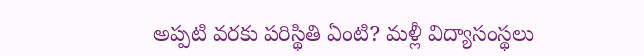అప్పటి వరకు పరిస్థితి ఏంటి? మళ్లీ విద్యాసంస్థలు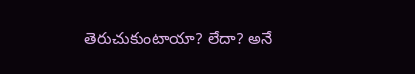తెరుచుకుంటాయా? లేదా? అనే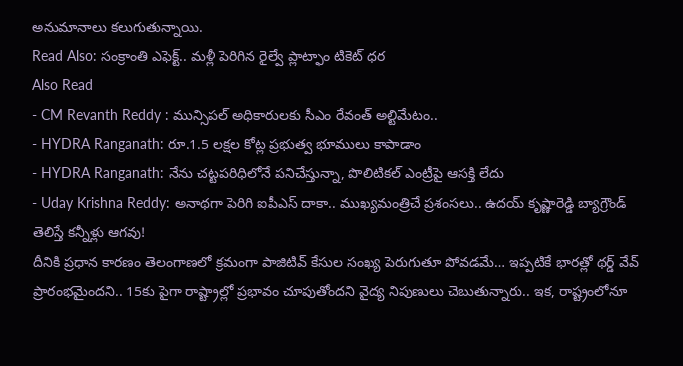అనుమానాలు కలుగుతున్నాయి.
Read Also: సంక్రాంతి ఎఫెక్ట్.. మళ్లీ పెరిగిన రైల్వే ప్లాట్ఫాం టికెట్ ధర
Also Read
- CM Revanth Reddy : మున్సిపల్ అధికారులకు సీఎం రేవంత్ అల్టిమేటం..
- HYDRA Ranganath: రూ.1.5 లక్షల కోట్ల ప్రభుత్వ భూములు కాపాడాం
- HYDRA Ranganath: నేను చట్టపరిధిలోనే పనిచేస్తున్నా, పొలిటికల్ ఎంట్రీపై ఆసక్తి లేదు
- Uday Krishna Reddy: అనాథగా పెరిగి ఐపీఎస్ దాకా.. ముఖ్యమంత్రిచే ప్రశంసలు.. ఉదయ్ కృష్ణారెడ్డి బ్యాగ్రౌండ్ తెలిస్తే కన్నీళ్లు ఆగవు!
దీనికి ప్రధాన కారణం తెలంగాణలో క్రమంగా పాజిటివ్ కేసుల సంఖ్య పెరుగుతూ పోవడమే… ఇప్పటికే భారత్లో థర్డ్ వేవ్ ప్రారంభమైందని.. 15కు పైగా రాష్ట్రాల్లో ప్రభావం చూపుతోందని వైద్య నిపుణులు చెబుతున్నారు.. ఇక, రాష్ట్రంలోనూ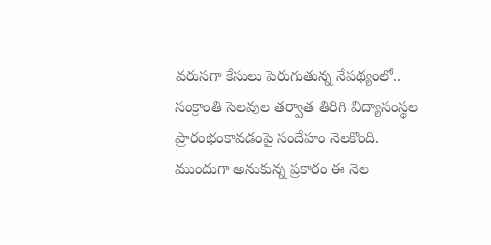వరుసగా కేసులు పెరుగుతున్న నేపథ్యంలో.. సంక్రాంతి సెలవుల తర్వాత తిరిగి విద్యాసంస్థల ప్రారంభంకావడంపై సందేహం నెలకొంది. ముందుగా అనుకున్న ప్రకారం ఈ నెల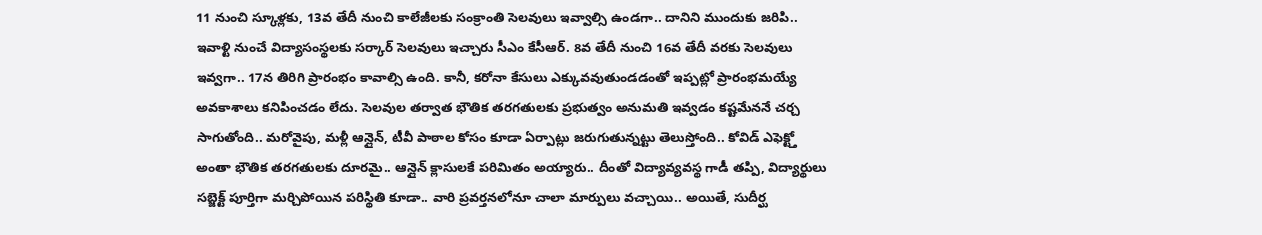11 నుంచి స్కూళ్లకు, 13వ తేదీ నుంచి కాలేజీలకు సంక్రాంతి సెలవులు ఇవ్వాల్సి ఉండగా.. దానిని ముందుకు జరిపి.. ఇవాళ్టి నుంచే విద్యాసంస్థలకు సర్కార్ సెలవులు ఇచ్చారు సీఎం కేసీఆర్. 8వ తేదీ నుంచి 16వ తేదీ వరకు సెలవులు ఇవ్వగా.. 17న తిరిగి ప్రారంభం కావాల్సి ఉంది. కానీ, కరోనా కేసులు ఎక్కువవుతుండడంతో ఇప్పట్లో ప్రారంభమయ్యే అవకాశాలు కనిపించడం లేదు. సెలవుల తర్వాత భౌతిక తరగతులకు ప్రభుత్వం అనుమతి ఇవ్వడం కష్టమేననే చర్చ సాగుతోంది.. మరోవైపు, మళ్లీ ఆన్లైన్, టీవీ పాఠాల కోసం కూడా ఏర్పాట్లు జరుగుతున్నట్టు తెలుస్తోంది.. కోవిడ్ ఎఫెక్ట్తో అంతా భౌతిక తరగతులకు దూరమై.. ఆన్లైన్ క్లాసులకే పరిమితం అయ్యారు.. దీంతో విద్యావ్యవస్థ గాడీ తప్పి, విద్యార్థులు సబ్జెక్ట్ పూర్తిగా మర్చిపోయిన పరిస్థితి కూడా.. వారి ప్రవర్తనలోనూ చాలా మార్పులు వచ్చాయి.. అయితే, సుదీర్ఘ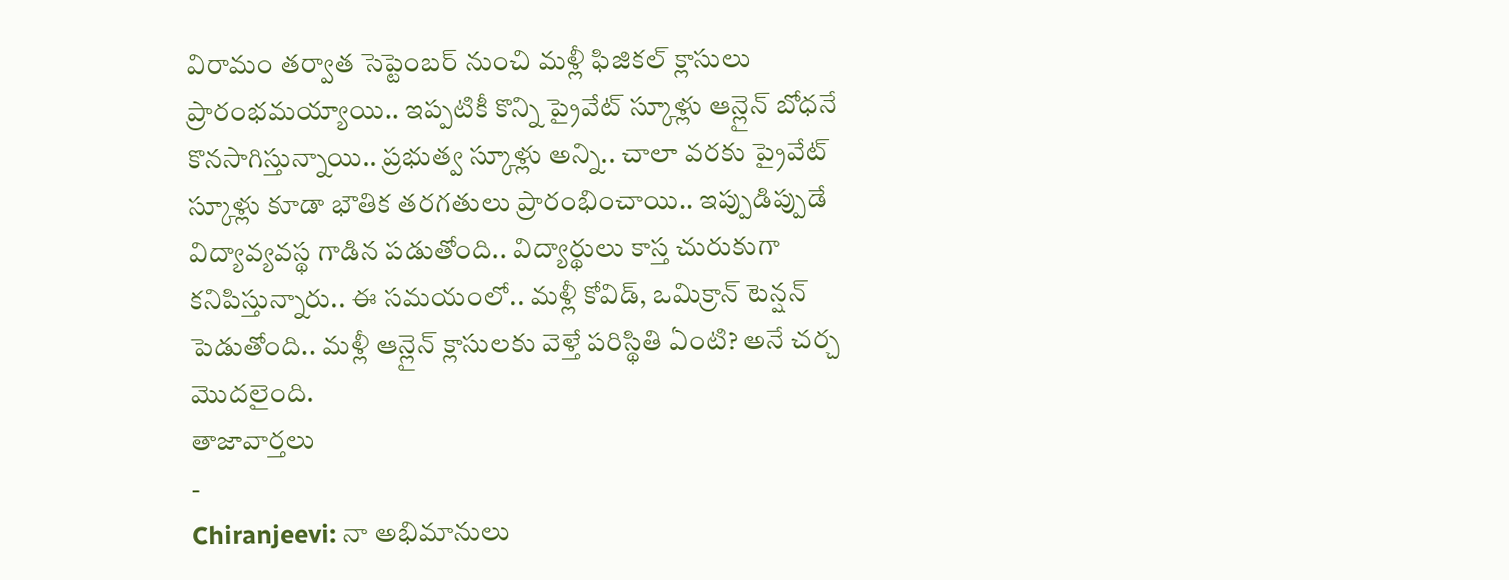విరామం తర్వాత సెప్టెంబర్ నుంచి మళ్లీ ఫిజికల్ క్లాసులు ప్రారంభమయ్యాయి.. ఇప్పటికీ కొన్ని ప్రైవేట్ స్కూళ్లు ఆన్లైన్ బోధనే కొనసాగిస్తున్నాయి.. ప్రభుత్వ స్కూళ్లు అన్ని.. చాలా వరకు ప్రైవేట్ స్కూళ్లు కూడా భౌతిక తరగతులు ప్రారంభించాయి.. ఇప్పుడిప్పుడే విద్యావ్యవస్థ గాడిన పడుతోంది.. విద్యార్థులు కాస్త చురుకుగా కనిపిస్తున్నారు.. ఈ సమయంలో.. మళ్లీ కోవిడ్, ఒమిక్రాన్ టెన్షన్ పెడుతోంది.. మళ్లీ ఆన్లైన్ క్లాసులకు వెళ్తే పరిస్థితి ఏంటి? అనే చర్చ మొదలైంది.
తాజావార్తలు
-
Chiranjeevi: నా అభిమానులు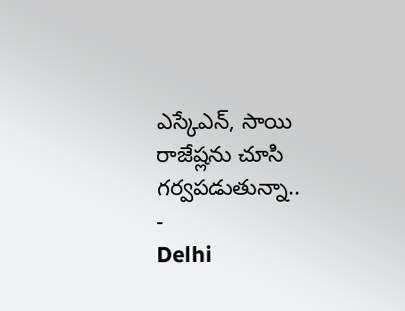ఎస్కేఎన్, సాయి రాజేష్లను చూసి గర్వపడుతున్నా..
-
Delhi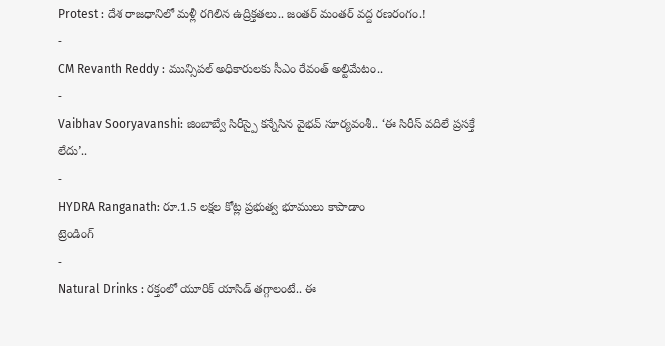Protest : దేశ రాజధానిలో మళ్లీ రగిలిన ఉద్రిక్తతలు.. జంతర్ మంతర్ వద్ద రణరంగం.!
-
CM Revanth Reddy : మున్సిపల్ అధికారులకు సీఎం రేవంత్ అల్టిమేటం..
-
Vaibhav Sooryavanshi: జింబాబ్వే సిరీస్పై కన్నేసిన వైభవ్ సూర్యవంశీ.. ‘ఈ సిరీస్ వదిలే ప్రసక్తే లేదు’..
-
HYDRA Ranganath: రూ.1.5 లక్షల కోట్ల ప్రభుత్వ భూములు కాపాడాం
ట్రెండింగ్
-
Natural Drinks : రక్తంలో యూరిక్ యాసిడ్ తగ్గాలంటే.. ఈ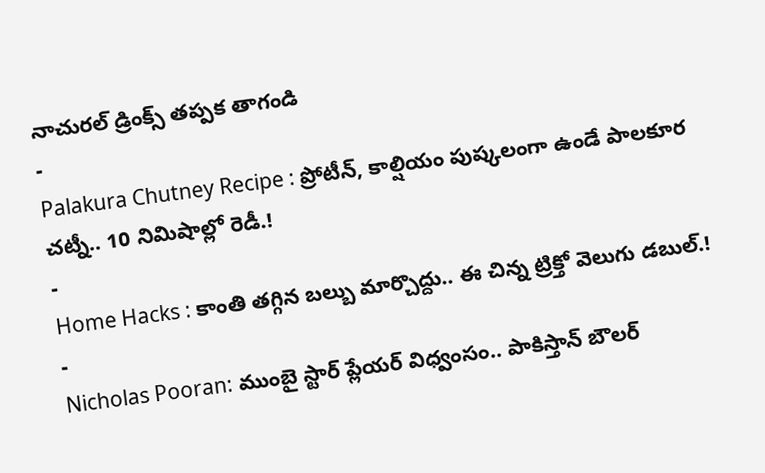నాచురల్ డ్రింక్స్ తప్పక తాగండి
-
Palakura Chutney Recipe : ప్రోటీన్, కాల్షియం పుష్కలంగా ఉండే పాలకూర చట్నీ.. 10 నిమిషాల్లో రెడీ.!
-
Home Hacks : కాంతి తగ్గిన బల్బు మార్చొద్దు.. ఈ చిన్న ట్రిక్తో వెలుగు డబుల్.!
-
Nicholas Pooran: ముంబై స్టార్ ప్లేయర్ విధ్వంసం.. పాకిస్తాన్ బౌలర్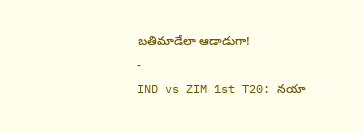బతిమాడేలా ఆడాడుగా!
-
IND vs ZIM 1st T20: నయా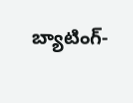బ్యాటింగ్-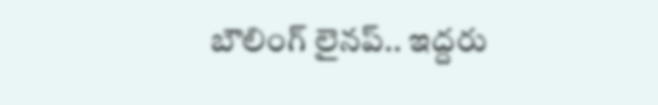బౌలింగ్ లైనప్.. ఇద్దరు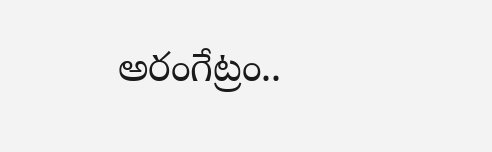అరంగేట్రం..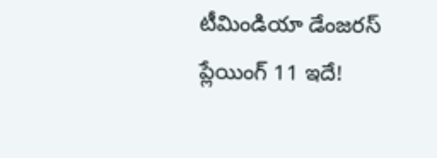టీమిండియా డేంజరస్ ప్లేయింగ్ 11 ఇదే!